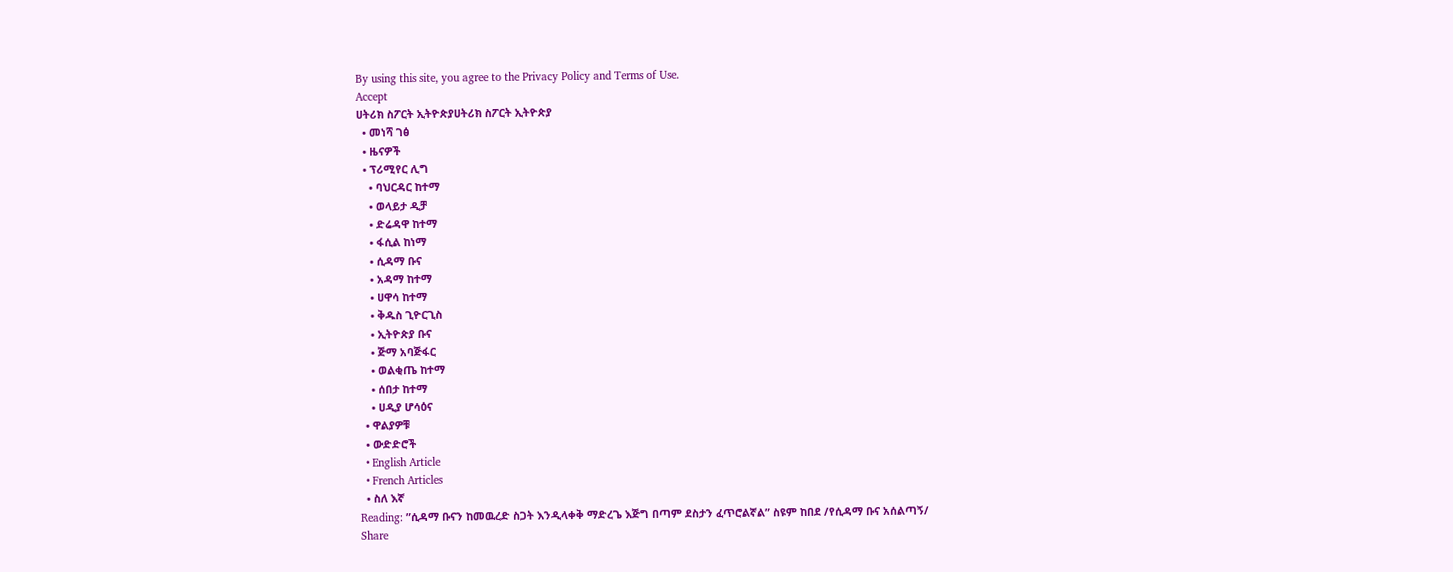By using this site, you agree to the Privacy Policy and Terms of Use.
Accept
ሀትሪክ ስፖርት ኢትዮጵያሀትሪክ ስፖርት ኢትዮጵያ
  • መነሻ ገፅ
  • ዜናዎች
  • ፕሪሚየር ሊግ
    • ባህርዳር ከተማ
    • ወላይታ ዲቻ
    • ድሬዳዋ ከተማ
    • ፋሲል ከነማ
    • ሲዳማ ቡና
    • አዳማ ከተማ
    • ሀዋሳ ከተማ
    • ቅዱስ ጊዮርጊስ
    • ኢትዮጵያ ቡና
    • ጅማ አባጅፋር
    • ወልቂጤ ከተማ
    • ሰበታ ከተማ
    • ሀዲያ ሆሳዕና
  • ዋልያዎቹ
  • ውድድሮች
  • English Article
  • French Articles
  • ስለ እኛ
Reading: ”ሲዳማ ቡናን ከመዉረድ ስጋት እንዲላቀቅ ማድረጌ እጅግ በጣም ደስታን ፈጥሮልኛል” ስዩም ከበደ /የሲዳማ ቡና አሰልጣኝ/
Share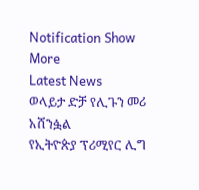Notification Show More
Latest News
ወላይታ ድቻ የሊጉን መሪ አሸንፏል
የኢትዮጵያ ፕሪሚየር ሊግ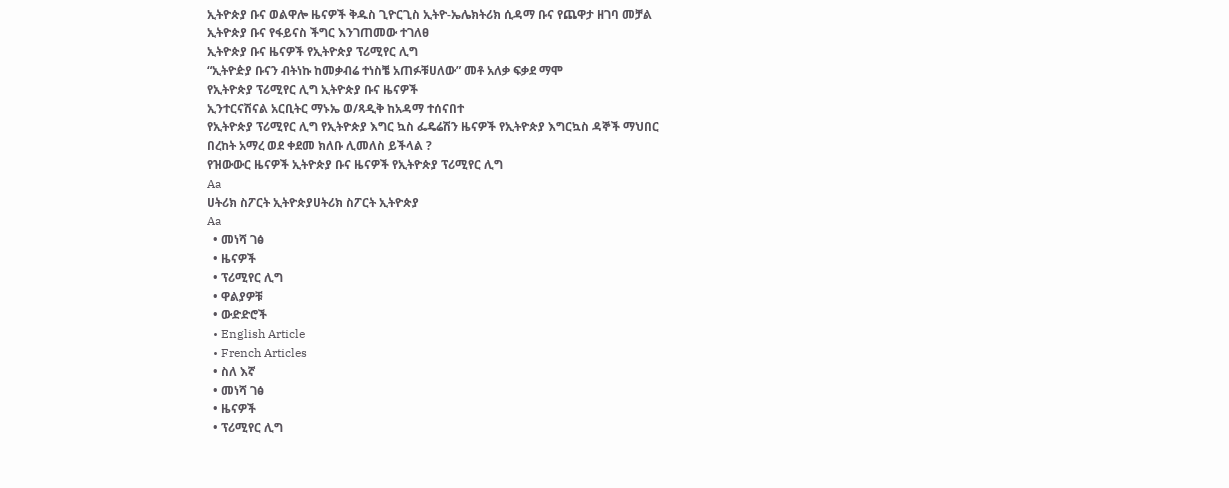ኢትዮጵያ ቡና ወልዋሎ ዜናዎች ቅዱስ ጊዮርጊስ ኢትዮ-ኤሌክትሪክ ሲዳማ ቡና የጨዋታ ዘገባ መቻል
ኢትዮጵያ ቡና የፋይናስ ችግር እንገጠመው ተገለፀ
ኢትዮጵያ ቡና ዜናዎች የኢትዮጵያ ፕሪሚየር ሊግ
“ኢትዮዽያ ቡናን ብትነኩ ከመቃብሬ ተነስቼ አጠፉቹሀለው” መቶ አለቃ ፍቃደ ማሞ
የኢትዮጵያ ፕሪሚየር ሊግ ኢትዮጵያ ቡና ዜናዎች
ኢንተርናሽናል አርቢትር ማኑኤ ወ/ጻዲቅ ከአዳማ ተሰናበተ
የኢትዮጵያ ፕሪሚየር ሊግ የኢትዮጵያ እግር ኳስ ፌዴሬሽን ዜናዎች የኢትዮጵያ እግርኳስ ዳኞች ማህበር
በረከት አማረ ወደ ቀደመ ክለቡ ሊመለስ ይችላል ?
የዝውውር ዜናዎች ኢትዮጵያ ቡና ዜናዎች የኢትዮጵያ ፕሪሚየር ሊግ
Aa
ሀትሪክ ስፖርት ኢትዮጵያሀትሪክ ስፖርት ኢትዮጵያ
Aa
  • መነሻ ገፅ
  • ዜናዎች
  • ፕሪሚየር ሊግ
  • ዋልያዎቹ
  • ውድድሮች
  • English Article
  • French Articles
  • ስለ እኛ
  • መነሻ ገፅ
  • ዜናዎች
  • ፕሪሚየር ሊግ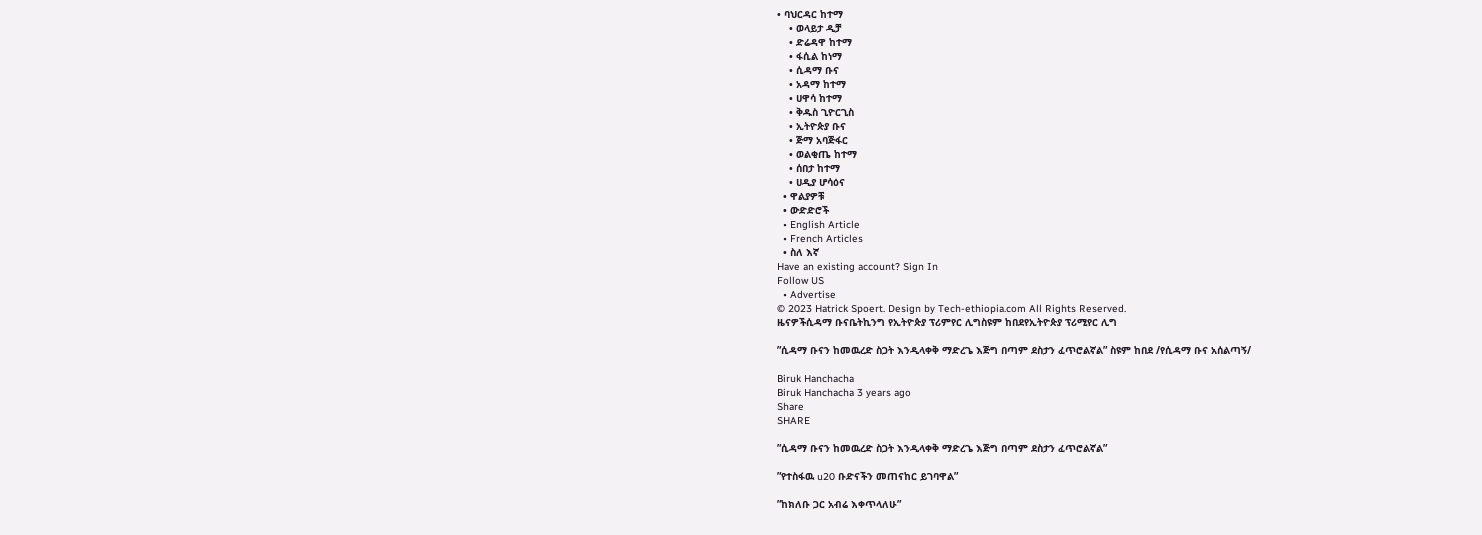• ባህርዳር ከተማ
    • ወላይታ ዲቻ
    • ድሬዳዋ ከተማ
    • ፋሲል ከነማ
    • ሲዳማ ቡና
    • አዳማ ከተማ
    • ሀዋሳ ከተማ
    • ቅዱስ ጊዮርጊስ
    • ኢትዮጵያ ቡና
    • ጅማ አባጅፋር
    • ወልቂጤ ከተማ
    • ሰበታ ከተማ
    • ሀዲያ ሆሳዕና
  • ዋልያዎቹ
  • ውድድሮች
  • English Article
  • French Articles
  • ስለ እኛ
Have an existing account? Sign In
Follow US
  • Advertise
© 2023 Hatrick Spoert. Design by Tech-ethiopia.com All Rights Reserved.
ዜናዎችሲዳማ ቡናቤትኪንግ የኢትዮጵያ ፕሪምየር ሊግስዩም ከበደየኢትዮጵያ ፕሪሚየር ሊግ

”ሲዳማ ቡናን ከመዉረድ ስጋት እንዲላቀቅ ማድረጌ እጅግ በጣም ደስታን ፈጥሮልኛል” ስዩም ከበደ /የሲዳማ ቡና አሰልጣኝ/

Biruk Hanchacha
Biruk Hanchacha 3 years ago
Share
SHARE

”ሲዳማ ቡናን ከመዉረድ ስጋት እንዲላቀቅ ማድረጌ እጅግ በጣም ደስታን ፈጥሮልኛል”

”የተስፋዉ u20 ቡድናችን መጠናከር ይገባዋል”

”ከክለቡ ጋር አብሬ እቀጥላለሁ”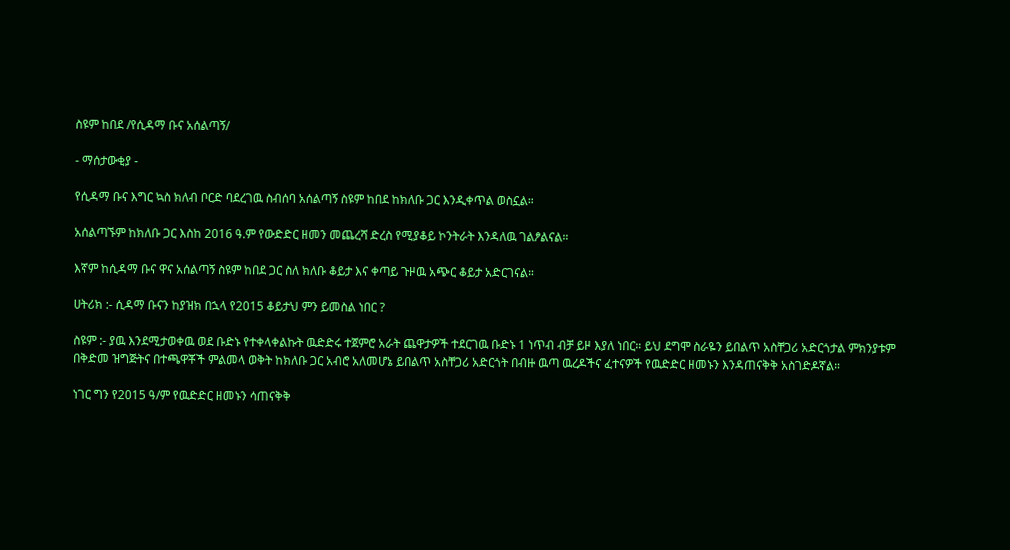ስዩም ከበደ /የሲዳማ ቡና አሰልጣኝ/

- ማሰታውቂያ -

የሲዳማ ቡና እግር ኳስ ክለብ ቦርድ ባደረገዉ ስብሰባ አሰልጣኝ ስዩም ከበደ ከክለቡ ጋር እንዲቀጥል ወስኗል።

አሰልጣኙም ከክለቡ ጋር እስከ 2016 ዓ.ም የውድድር ዘመን መጨረሻ ድረስ የሚያቆይ ኮንትራት እንዳለዉ ገልፆልናል።

እኛም ከሲዳማ ቡና ዋና አሰልጣኝ ስዩም ከበደ ጋር ስለ ክለቡ ቆይታ እና ቀጣይ ጉዞዉ አጭር ቆይታ አድርገናል።

ሀትሪክ :- ሲዳማ ቡናን ከያዝክ በኋላ የ2015 ቆይታህ ምን ይመስል ነበር ?

ስዩም :- ያዉ እንደሚታወቀዉ ወደ ቡድኑ የተቀላቀልኩት ዉድድሩ ተጀምሮ አራት ጨዋታዎች ተደርገዉ ቡድኑ 1 ነጥብ ብቻ ይዞ እያለ ነበር። ይህ ደግሞ ስራዬን ይበልጥ አስቸጋሪ አድርጎታል ምክንያቱም በቅድመ ዝግጅትና በተጫዋቾች ምልመላ ወቅት ከክለቡ ጋር አብሮ አለመሆኔ ይበልጥ አስቸጋሪ አድርጎት በብዙ ዉጣ ዉረዶችና ፈተናዎች የዉድድር ዘመኑን እንዳጠናቅቅ አስገድዶኛል።

ነገር ግን የ2015 ዓ/ም የዉድድር ዘመኑን ሳጠናቅቅ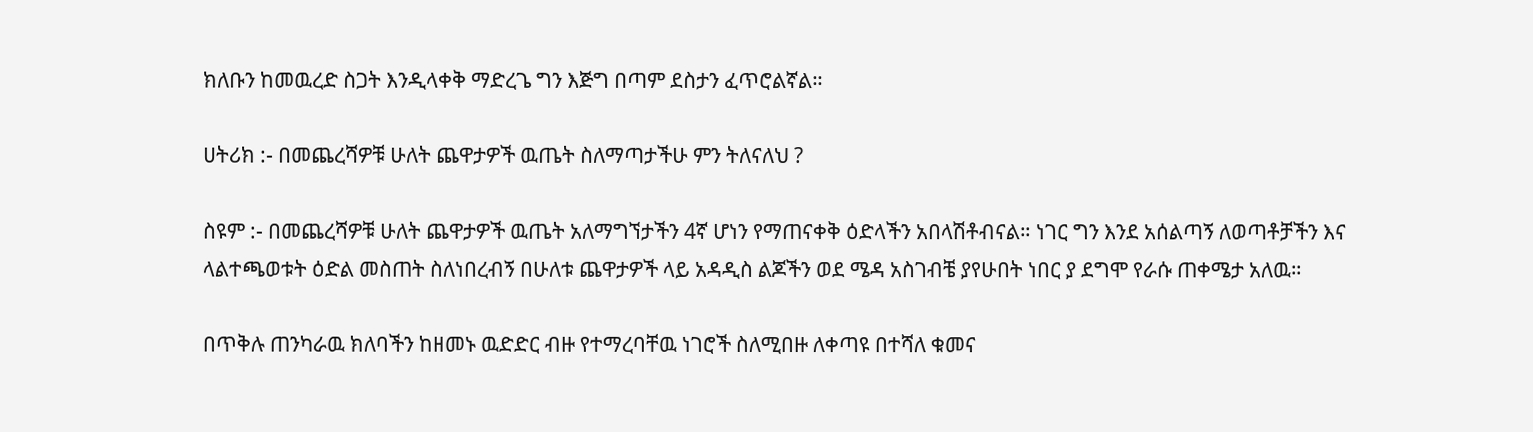ክለቡን ከመዉረድ ስጋት እንዲላቀቅ ማድረጌ ግን እጅግ በጣም ደስታን ፈጥሮልኛል።

ሀትሪክ :- በመጨረሻዎቹ ሁለት ጨዋታዎች ዉጤት ስለማጣታችሁ ምን ትለናለህ ?

ስዩም :- በመጨረሻዎቹ ሁለት ጨዋታዎች ዉጤት አለማግኘታችን 4ኛ ሆነን የማጠናቀቅ ዕድላችን አበላሽቶብናል። ነገር ግን እንደ አሰልጣኝ ለወጣቶቻችን እና ላልተጫወቱት ዕድል መስጠት ስለነበረብኝ በሁለቱ ጨዋታዎች ላይ አዳዲስ ልጆችን ወደ ሜዳ አስገብቼ ያየሁበት ነበር ያ ደግሞ የራሱ ጠቀሜታ አለዉ።

በጥቅሉ ጠንካራዉ ክለባችን ከዘመኑ ዉድድር ብዙ የተማረባቸዉ ነገሮች ስለሚበዙ ለቀጣዩ በተሻለ ቁመና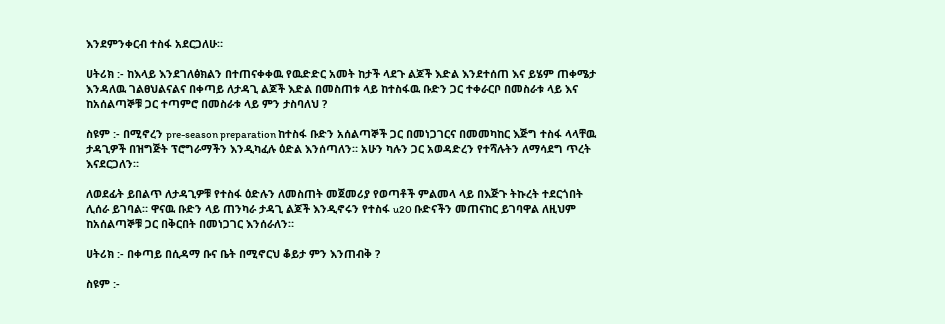እንደምንቀርብ ተስፋ አደርጋለሁ።

ሀትሪክ :- ከእላይ እንደገለፅክልን በተጠናቀቀዉ የዉድድር አመት ከታች ላደጉ ልጆች እድል እንደተሰጠ እና ይሄም ጠቀሜታ እንዳለዉ ገልፀህልናልና በቀጣይ ለታዳጊ ልጆች እድል በመስጠቱ ላይ ከተስፋዉ ቡድን ጋር ተቀራርቦ በመስራቱ ላይ እና ከአሰልጣኞቹ ጋር ተጣምሮ በመስራቱ ላይ ምን ታስባለህ ?

ስዩም :- በሚኖረን pre-season preparation ከተስፋ ቡድን አሰልጣኞች ጋር በመነጋገርና በመመካከር እጅግ ተስፋ ላላቸዉ ታዳጊዎች በዝግጅት ፕሮግራማችን እንዲካፈሉ ዕድል እንሰጣለን። አሁን ካሉን ጋር አወዳድረን የተሻሉትን ለማሳደግ ጥረት እናደርጋለን።

ለወደፊት ይበልጥ ለታዳጊዎቹ የተስፋ ዕድሉን ለመስጠት መጀመሪያ የወጣቶች ምልመላ ላይ በእጅጉ ትኩረት ተደርጎበት ሊሰራ ይገባል። ዋናዉ ቡድን ላይ ጠንካራ ታዳጊ ልጆች እንዲኖሩን የተስፋ u20 ቡድናችን መጠናከር ይገባዋል ለዚህም ከአሰልጣኞቹ ጋር በቅርበት በመነጋገር እንሰራለን።

ሀትሪክ :- በቀጣይ በሲዳማ ቡና ቤት በሚኖርህ ቆይታ ምን እንጠብቅ ?

ስዩም :-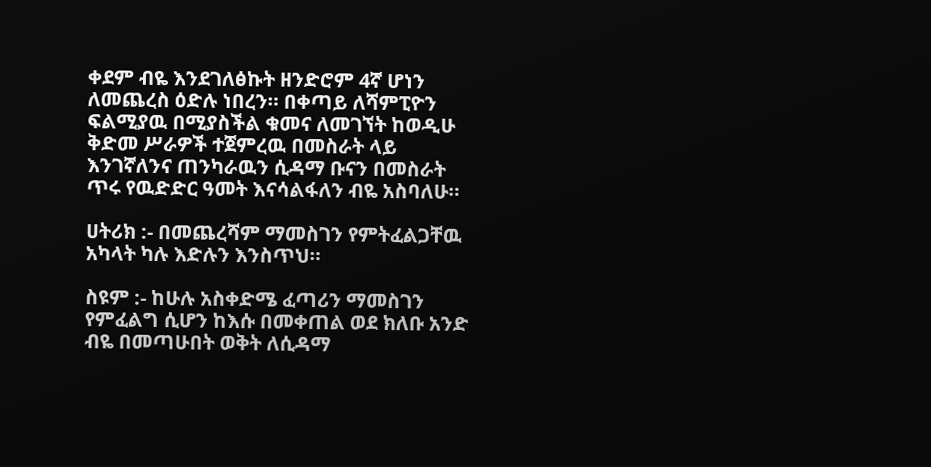ቀደም ብዬ እንደገለፅኩት ዘንድሮም 4ኛ ሆነን ለመጨረስ ዕድሉ ነበረን። በቀጣይ ለሻምፒዮን ፍልሚያዉ በሚያስችል ቁመና ለመገኘት ከወዲሁ ቅድመ ሥራዎች ተጀምረዉ በመስራት ላይ እንገኛለንና ጠንካራዉን ሲዳማ ቡናን በመስራት ጥሩ የዉድድር ዓመት እናሳልፋለን ብዬ አስባለሁ።

ሀትሪክ :- በመጨረሻም ማመስገን የምትፈልጋቸዉ አካላት ካሉ እድሉን እንስጥህ።

ስዩም :- ከሁሉ አስቀድሜ ፈጣሪን ማመስገን የምፈልግ ሲሆን ከእሱ በመቀጠል ወደ ክለቡ አንድ ብዬ በመጣሁበት ወቅት ለሲዳማ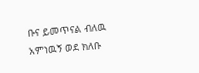ቡና ይመጥናል ብለዉ አምነዉኝ ወደ ክለቡ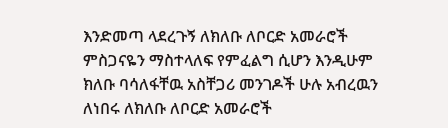እንድመጣ ላደረጉኝ ለክለቡ ለቦርድ አመራሮች ምስጋናዬን ማስተላለፍ የምፈልግ ሲሆን እንዲሁም ክለቡ ባሳለፋቸዉ አስቸጋሪ መንገዶች ሁሉ አብረዉን ለነበሩ ለክለቡ ለቦርድ አመራሮች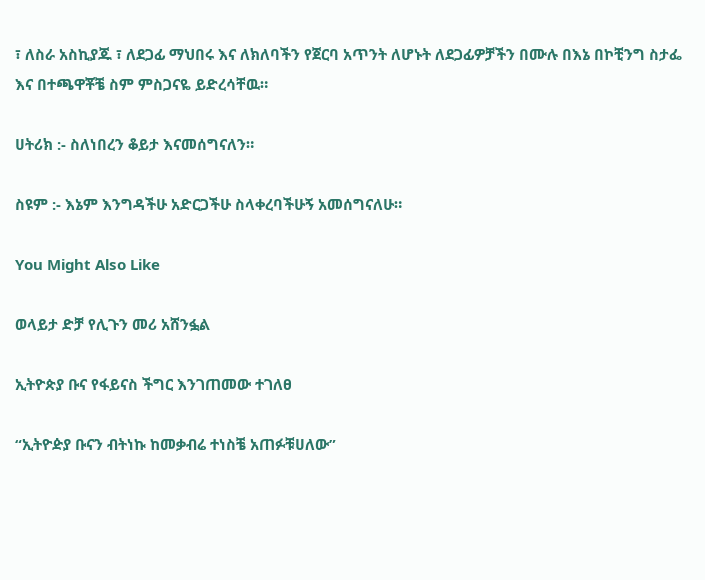፣ ለስራ አስኪያጁ ፣ ለደጋፊ ማህበሩ እና ለክለባችን የጀርባ አጥንት ለሆኑት ለደጋፊዎቻችን በሙሉ በእኔ በኮቺንግ ስታፌ እና በተጫዋቾቼ ስም ምስጋናዬ ይድረሳቸዉ።

ሀትሪክ :- ስለነበረን ቆይታ እናመሰግናለን።

ስዩም :- እኔም እንግዳችሁ አድርጋችሁ ስላቀረባችሁኝ አመሰግናለሁ።

You Might Also Like

ወላይታ ድቻ የሊጉን መሪ አሸንፏል

ኢትዮጵያ ቡና የፋይናስ ችግር እንገጠመው ተገለፀ

“ኢትዮዽያ ቡናን ብትነኩ ከመቃብሬ ተነስቼ አጠፉቹሀለው”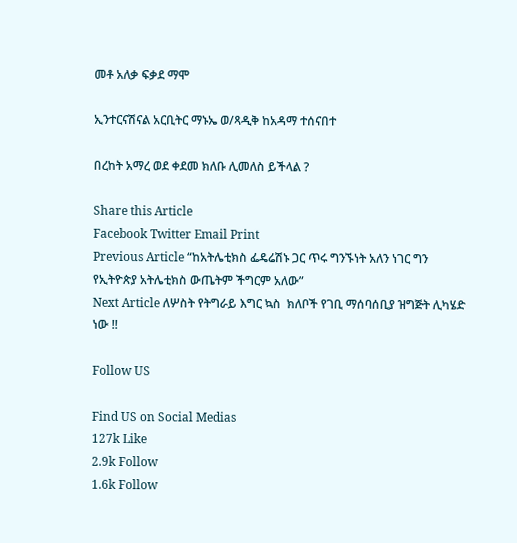መቶ አለቃ ፍቃደ ማሞ

ኢንተርናሽናል አርቢትር ማኑኤ ወ/ጻዲቅ ከአዳማ ተሰናበተ

በረከት አማረ ወደ ቀደመ ክለቡ ሊመለስ ይችላል ?

Share this Article
Facebook Twitter Email Print
Previous Article “ከአትሌቲክስ ፌዴሬሽኑ ጋር ጥሩ ግንኙነት አለን ነገር ግን የኢትዮጵያ አትሌቲክስ ውጤትም ችግርም አለው”
Next Article ለሦስት የትግራይ እግር ኳስ  ክለቦች የገቢ ማሰባሰቢያ ዝግጅት ሊካሄድ ነው !!

Follow US

Find US on Social Medias
127k Like
2.9k Follow
1.6k Follow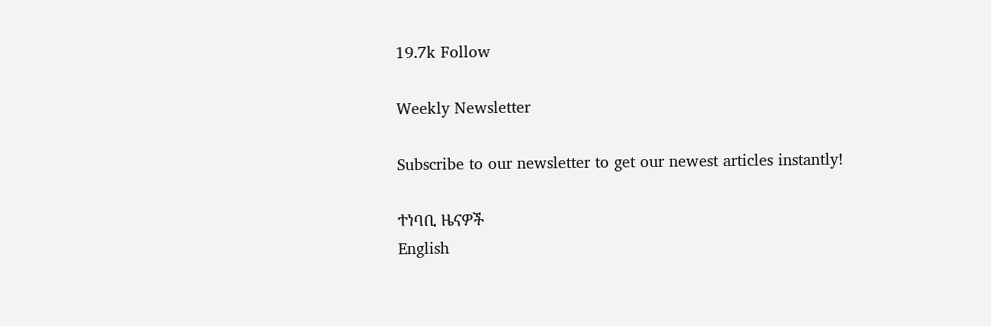19.7k Follow

Weekly Newsletter

Subscribe to our newsletter to get our newest articles instantly!

ተነባቢ ዜናዎች
English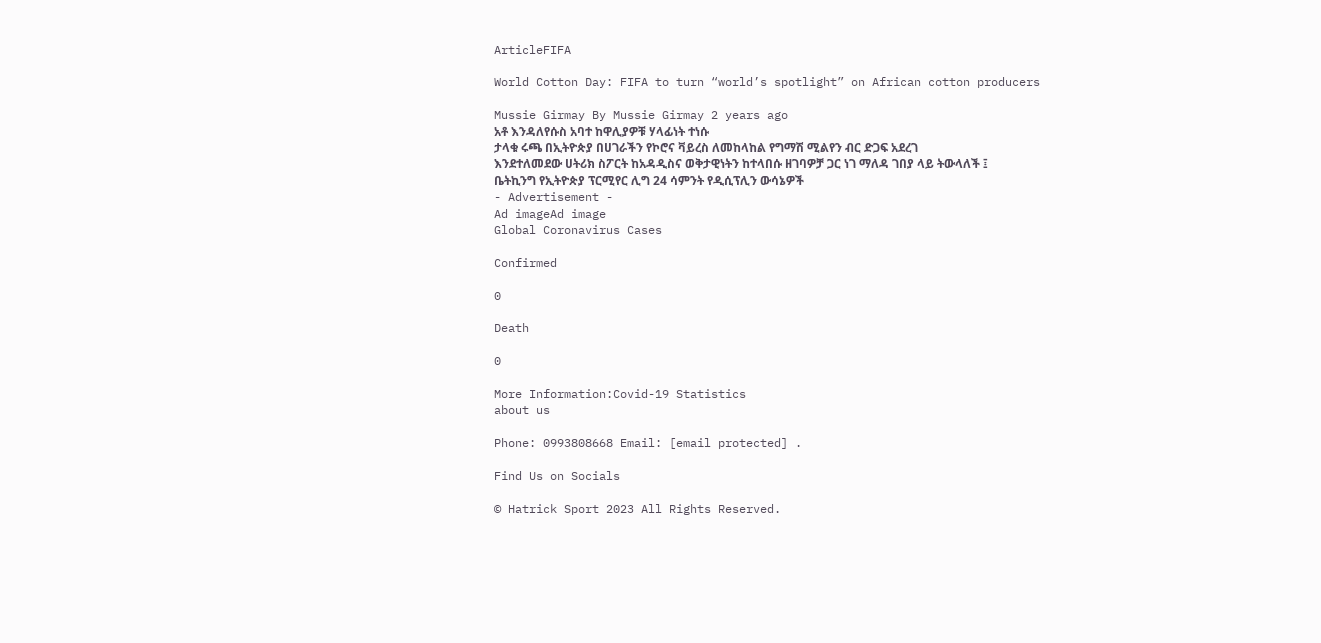ArticleFIFA

World Cotton Day: FIFA to turn “world’s spotlight” on African cotton producers

Mussie Girmay By Mussie Girmay 2 years ago
አቶ እንዳለየሱስ አባተ ከዋሊያዎቹ ሃላፊነት ተነሱ
ታላቁ ሩጫ በኢትዮጵያ በሀገራችን የኮሮና ቫይረስ ለመከላከል የግማሽ ሚልየን ብር ድጋፍ አደረገ
እንደተለመደው ሀትሪክ ስፖርት ከአዳዲስና ወቅታዊነትን ከተላበሱ ዘገባዎቻ ጋር ነገ ማለዳ ገበያ ላይ ትውላለች ፤
ቤትኪንግ የኢትዮጵያ ፕርሚየር ሊግ 24 ሳምንት የዲሲፕሊን ውሳኔዎች
- Advertisement -
Ad imageAd image
Global Coronavirus Cases

Confirmed

0

Death

0

More Information:Covid-19 Statistics
about us

Phone: 0993808668 Email: [email protected] .

Find Us on Socials

© Hatrick Sport 2023 All Rights Reserved.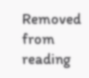Removed from reading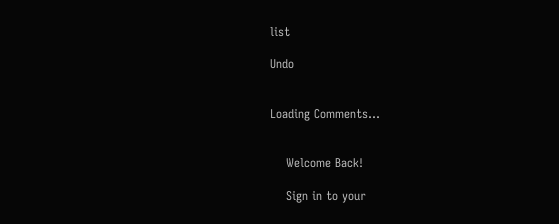list

Undo


Loading Comments...


    Welcome Back!

    Sign in to your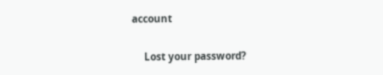account

    Lost your password?